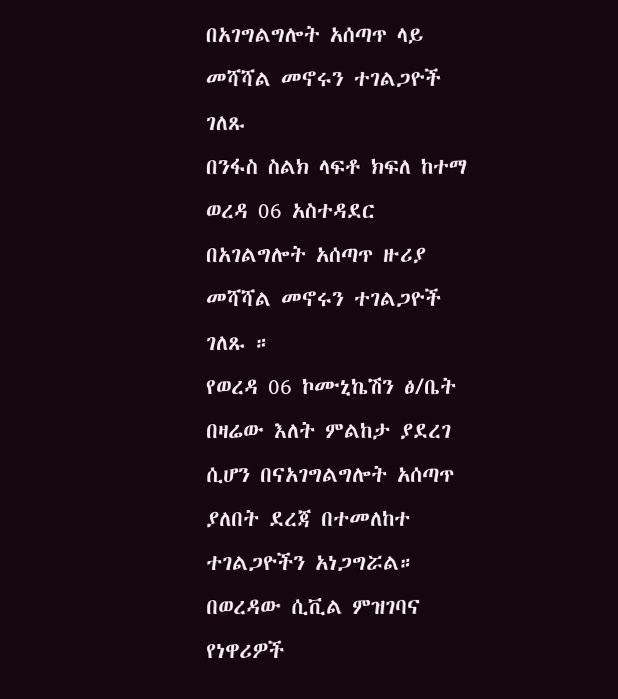በአገግልግሎት አሰጣጥ ላይ መሻሻል መኖሩን ተገልጋዮች ገለጹ
በንፋስ ስልክ ላፍቶ ክፍለ ከተማ ወረዳ 06 አስተዳደር በአገልግሎት አሰጣጥ ዙሪያ መሻሻል መኖሩን ተገልጋዮች ገለጹ ።
የወረዳ 06 ኮሙኒኬሽን ፅ/ቤት በዛሬው እለት ምልከታ ያደረገ ሲሆን በናአገግልግሎት አሰጣጥ ያለበት ደረጃ በተመለከተ ተገልጋዮችን አነጋግሯል።
በወረዳው ሲቪል ምዝገባና የነዋሪዎች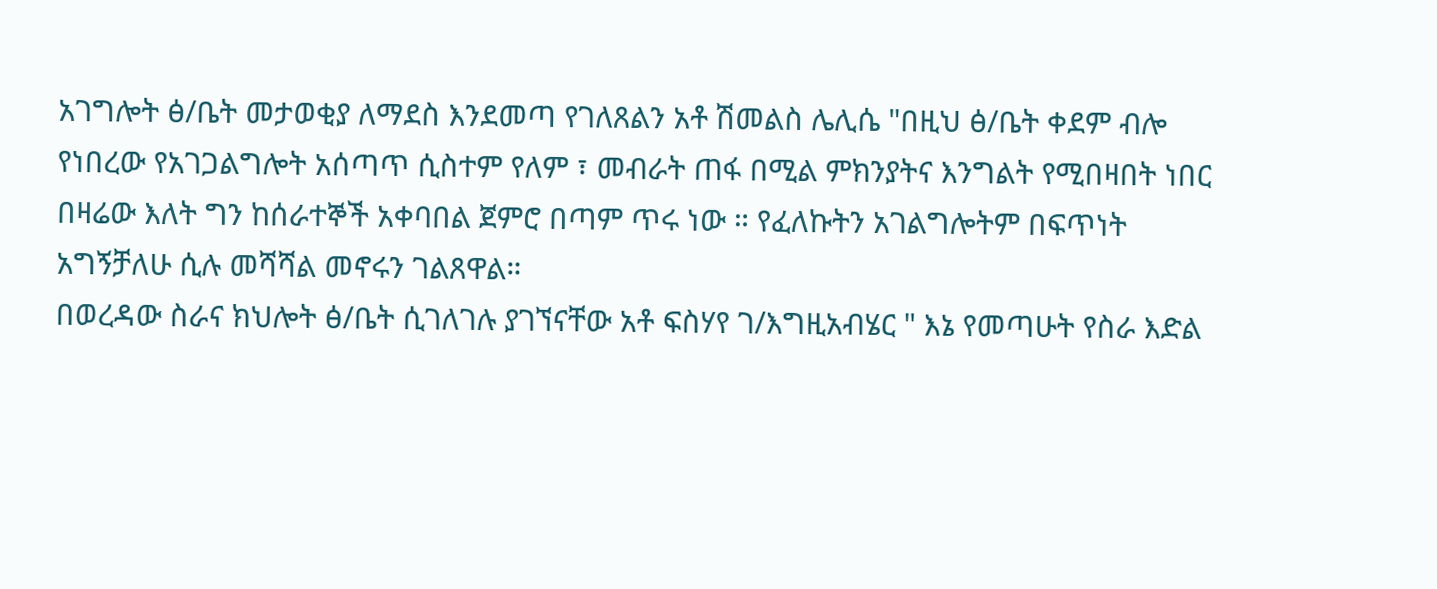አገግሎት ፅ/ቤት መታወቂያ ለማደስ እንደመጣ የገለጸልን አቶ ሽመልስ ሌሊሴ "በዚህ ፅ/ቤት ቀደም ብሎ የነበረው የአገጋልግሎት አሰጣጥ ሲስተም የለም ፣ መብራት ጠፋ በሚል ምክንያትና እንግልት የሚበዛበት ነበር በዛሬው እለት ግን ከሰራተኞች አቀባበል ጀምሮ በጣም ጥሩ ነው ። የፈለኩትን አገልግሎትም በፍጥነት አግኝቻለሁ ሲሉ መሻሻል መኖሩን ገልጸዋል።
በወረዳው ስራና ክህሎት ፅ/ቤት ሲገለገሉ ያገኘናቸው አቶ ፍስሃየ ገ/እግዚአብሄር " እኔ የመጣሁት የስራ እድል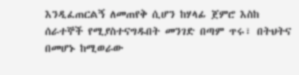እንዲፈጠርልኝ ለመጠየቅ ሲሆን ከሃላፊ ጀምሮ እስከ ሰራተኞች የሚያስተናግዱበት መንገድ በጣም ጥሩ፣ በትህትና በመሆኑ ከሚወራው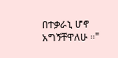በተቃራኒ ሆኖ አግኝቸዋለሁ ።"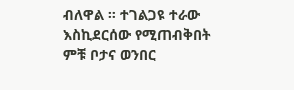ብለዋል ። ተገልጋዩ ተራው እስኪደርሰው የሚጠብቅበት ምቹ ቦታና ወንበር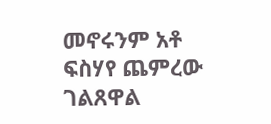መኖሩንም አቶ ፍስሃየ ጨምረው ገልጸዋል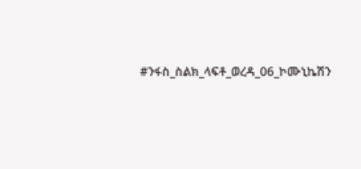#ንፋስ_ስልክ_ላፍቶ_ወረዳ_06_ኮሙኒኬሽን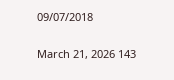09/07/2018

March 21, 2026 143